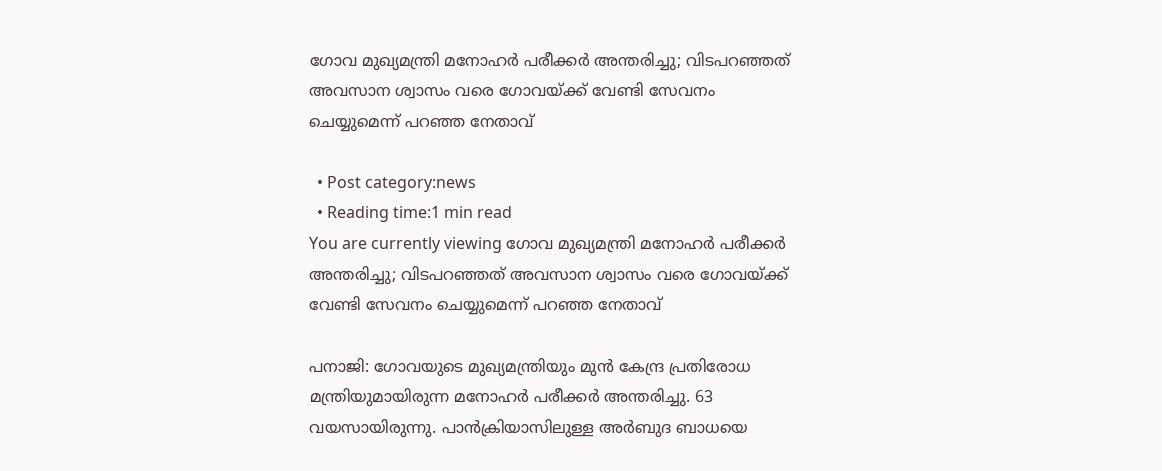ഗോവ മുഖ്യമന്ത്രി മനോഹർ പരീക്കർ അന്തരിച്ചു; വിടപറഞ്ഞത് അവസാന ശ്വാസം വരെ ഗോവയ്ക്ക് വേണ്ടി സേവനം ചെയ്യുമെന്ന് പറഞ്ഞ നേതാവ്

  • Post category:news
  • Reading time:1 min read
You are currently viewing ഗോവ മുഖ്യമന്ത്രി മനോഹർ പരീക്കർ അന്തരിച്ചു; വിടപറഞ്ഞത് അവസാന ശ്വാസം വരെ ഗോവയ്ക്ക് വേണ്ടി സേവനം ചെയ്യുമെന്ന് പറഞ്ഞ നേതാവ്

പനാജി: ഗോവയുടെ മുഖ്യമന്ത്രിയും മുന്‍ കേന്ദ്ര പ്രതിരോധ മന്ത്രിയുമായിരുന്ന മനോഹര്‍ പരീക്കര്‍ അന്തരിച്ചു. 63 വയസായിരുന്നു. പാന്‍ക്രിയാസിലുള്ള അര്‍ബുദ ബാധയെ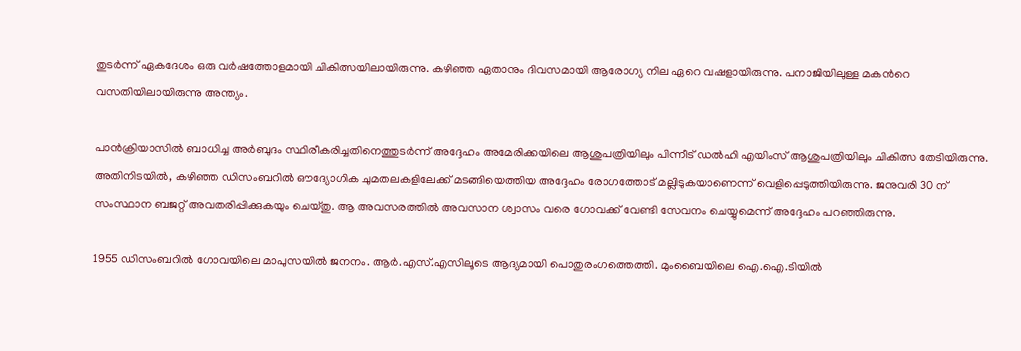തുടര്‍ന്ന് ഏകദേശം ഒരു വര്‍ഷത്തോളമായി ചികിത്സയിലായിരുന്നു. കഴിഞ്ഞ ഏതാനും ദിവസമായി ആരോഗ്യ നില ഏറെ വഷളായിരുന്നു. പനാജിയിലുള്ള മകന്‍റെ വസതിയിലായിരുന്നു അന്ത്യം.

പാൻക്രിയാസിൽ ബാധിച്ച അർബുദം സ്ഥിരീകരിച്ചതിനെത്തുടർന്ന് അദ്ദേഹം അമേരിക്കയിലെ ആശുപത്രിയിലും പിന്നീട് ഡൽഹി എയിംസ് ആശുപത്രിയിലും ചികിത്സ തേടിയിരുന്നു. അതിനിടയില്‍, കഴിഞ്ഞ ഡിസംബറിൽ ഔദ്യോഗിക ചുമതലകളിലേക്ക് മടങ്ങിയെത്തിയ അദ്ദേഹം രോഗത്തോട് മല്ലിടുകയാണെന്ന് വെളിപ്പെടുത്തിയിരുന്നു. ജനുവരി 30 ന് സംസ്ഥാന ബജറ്റ് അവതരിപ്പിക്കുകയും ചെയ്തു. ആ അവസരത്തില്‍ അവസാന ശ്വാസം വരെ ഗോവക്ക് വേണ്ടി സേവനം ചെയ്യുമെന്ന് അദ്ദേഹം പറഞ്ഞിരുന്നു.

1955 ഡിസംബറില്‍ ഗോവയിലെ മാപുസയില്‍ ജനനം. ആര്‍.എസ്.എസിലൂടെ ആദ്യമായി പൊതുരംഗത്തെത്തി. മുംബൈയിലെ ഐ.ഐ.ടിയില്‍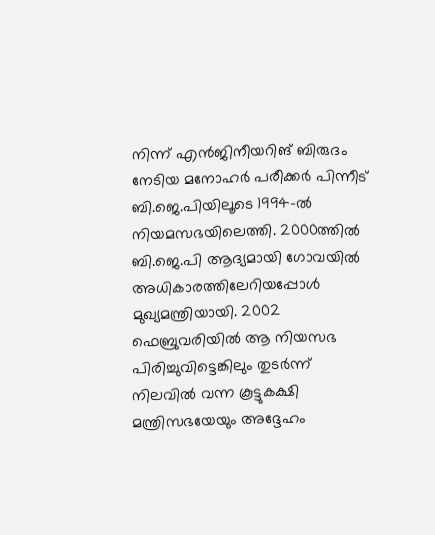നിന്ന് എന്‍ജിനീയറിങ് ബിരുദം നേടിയ മനോഹര്‍ പരീക്കര്‍ പിന്നീട് ബി.ജെ.പിയിലൂടെ 1994-ല്‍ നിയമസഭയിലെത്തി. 2000ത്തില്‍ ബി.ജെ.പി ആദ്യമായി ഗോവയില്‍ അധികാരത്തിലേറിയപ്പോള്‍ മുഖ്യമന്ത്രിയായി. 2002 ഫെബ്രുവരിയില്‍ ആ നിയസഭ പിരിച്ചുവിട്ടെങ്കിലും തുടര്‍ന്ന് നിലവില്‍ വന്ന കൂട്ടുകക്ഷി മന്ത്രിസഭയേയും അദ്ദേഹം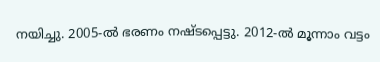നയിച്ചു. 2005-ല്‍ ഭരണം നഷ്ടപ്പെട്ടു. 2012-ല്‍ മൂന്നാം വട്ടം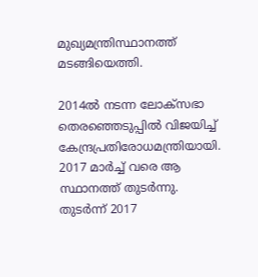മുഖ്യമന്ത്രിസ്ഥാനത്ത് മടങ്ങിയെത്തി.

2014ല്‍ നടന്ന ലോക്‌സഭാ തെരഞ്ഞെടുപ്പില്‍ വിജയിച്ച് കേന്ദ്രപ്രതിരോധമന്ത്രിയായി. 2017 മാര്‍ച്ച് വരെ ആ സ്ഥാനത്ത് തുടര്‍ന്നു. തുടര്‍ന്ന് 2017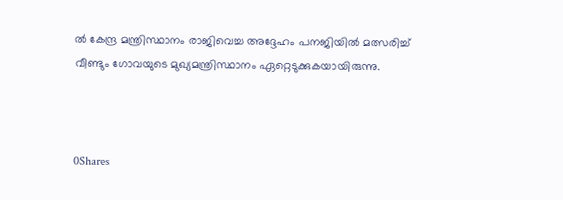ല്‍ കേന്ദ്ര മന്ത്രിസ്ഥാനം രാജിവെച്ച അദ്ദേഹം പനജിയില്‍ മത്സരിച്ച് വീണ്ടും ഗോവയുടെ മുഖ്യമന്ത്രിസ്ഥാനം ഏറ്റെടുക്കുകയായിരുന്നു.



0Shares